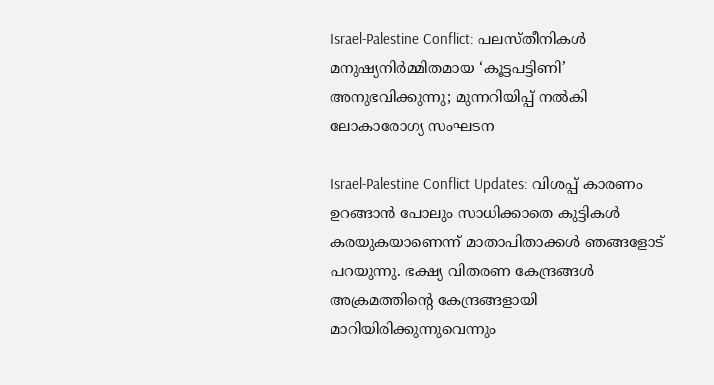Israel-Palestine Conflict: പലസ്തീനികള്‍ മനുഷ്യനിര്‍മ്മിതമായ ‘കൂട്ടപട്ടിണി’ അനുഭവിക്കുന്നു; മുന്നറിയിപ്പ് നല്‍കി ലോകാരോഗ്യ സംഘടന

Israel-Palestine Conflict Updates: വിശപ്പ് കാരണം ഉറങ്ങാന്‍ പോലും സാധിക്കാതെ കുട്ടികള്‍ കരയുകയാണെന്ന് മാതാപിതാക്കള്‍ ഞങ്ങളോട് പറയുന്നു. ഭക്ഷ്യ വിതരണ കേന്ദ്രങ്ങള്‍ അക്രമത്തിന്റെ കേന്ദ്രങ്ങളായി മാറിയിരിക്കുന്നുവെന്നും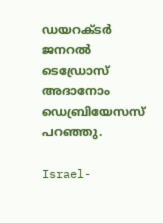ഡയറക്ടര്‍ ജനറല്‍ ടെഡ്രോസ് അദാനോം ഡെബ്രിയേസസ് പറഞ്ഞു.

Israel-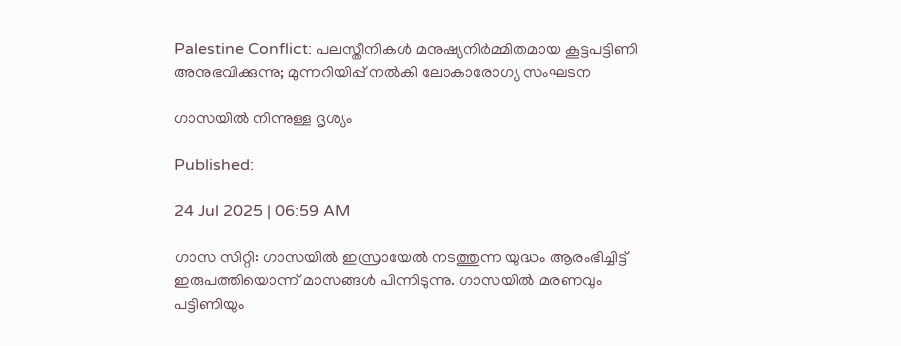Palestine Conflict: പലസ്തീനികള്‍ മനുഷ്യനിര്‍മ്മിതമായ കൂട്ടപട്ടിണി അനുഭവിക്കുന്നു; മുന്നറിയിപ്പ് നല്‍കി ലോകാരോഗ്യ സംഘടന

ഗാസയില്‍ നിന്നുള്ള ദൃശ്യം

Published:

24 Jul 2025 | 06:59 AM

ഗാസ സിറ്റി: ഗാസയില്‍ ഇസ്രായേല്‍ നടത്തുന്ന യുദ്ധം ആരംഭിച്ചിട്ട് ഇരുപത്തിയൊന്ന് മാസങ്ങള്‍ പിന്നിടുന്നു. ഗാസയില്‍ മരണവും പട്ടിണിയും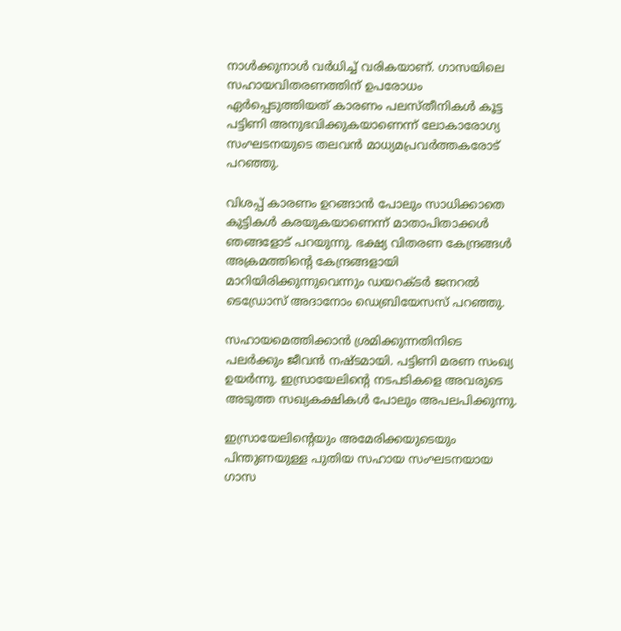നാള്‍ക്കുനാള്‍ വര്‍ധിച്ച് വരികയാണ്. ഗാസയിലെ സഹായവിതരണത്തിന് ഉപരോധം ഏര്‍പ്പെടുത്തിയത് കാരണം പലസ്തീനികള്‍ കൂട്ട പട്ടിണി അനുഭവിക്കുകയാണെന്ന് ലോകാരോഗ്യ സംഘടനയുടെ തലവന്‍ മാധ്യമപ്രവര്‍ത്തകരോട് പറഞ്ഞു.

വിശപ്പ് കാരണം ഉറങ്ങാന്‍ പോലും സാധിക്കാതെ കുട്ടികള്‍ കരയുകയാണെന്ന് മാതാപിതാക്കള്‍ ഞങ്ങളോട് പറയുന്നു. ഭക്ഷ്യ വിതരണ കേന്ദ്രങ്ങള്‍ അക്രമത്തിന്റെ കേന്ദ്രങ്ങളായി മാറിയിരിക്കുന്നുവെന്നും ഡയറക്ടര്‍ ജനറല്‍ ടെഡ്രോസ് അദാനോം ഡെബ്രിയേസസ് പറഞ്ഞു.

സഹായമെത്തിക്കാന്‍ ശ്രമിക്കുന്നതിനിടെ പലര്‍ക്കും ജീവന്‍ നഷ്ടമായി. പട്ടിണി മരണ സംഖ്യ ഉയര്‍ന്നു. ഇസ്രായേലിന്റെ നടപടികളെ അവരുടെ അടുത്ത സഖ്യകക്ഷികള്‍ പോലും അപലപിക്കുന്നു.

ഇസ്രായേലിന്റെയും അമേരിക്കയുടെയും പിന്തുണയുള്ള പുതിയ സഹായ സംഘടനയായ ഗാസ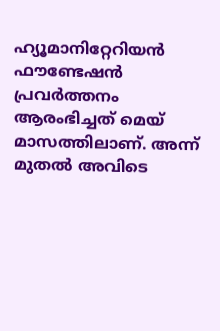ഹ്യൂമാനിറ്റേറിയന്‍ ഫൗണ്ടേഷന്‍ പ്രവര്‍ത്തനം ആരംഭിച്ചത് മെയ് മാസത്തിലാണ്. അന്ന് മുതല്‍ അവിടെ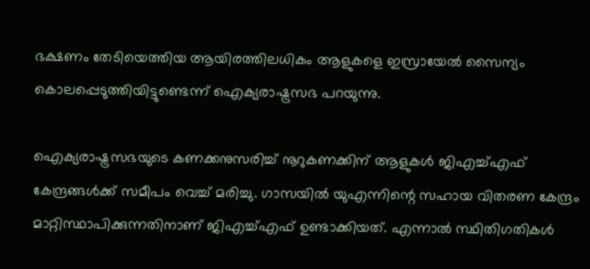ഭക്ഷണം തേടിയെത്തിയ ആയിരത്തിലധികം ആളുകളെ ഇസ്രായേല്‍ സൈന്യം കൊലപ്പെടുത്തിയിട്ടുണ്ടെന്ന് ഐക്യരാഷ്ട്രസഭ പറയുന്നു.

ഐക്യരാഷ്ട്രസഭയുടെ കണക്കനുസരിച്ച് നൂറുകണക്കിന് ആളുകള്‍ ജിഎച്ച്എഫ് കേന്ദ്രങ്ങള്‍ക്ക് സമീപം വെച്ച് മരിച്ചു. ഗാസയില്‍ യുഎന്നിന്റെ സഹായ വിതരണ കേന്ദ്രം മാറ്റിസ്ഥാപിക്കുന്നതിനാണ് ജിഎച്ച്എഫ് ഉണ്ടാക്കിയത്. എന്നാല്‍ സ്ഥിതിഗതികള്‍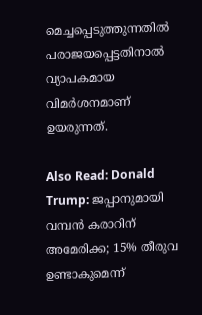മെച്ചപ്പെടുത്തുന്നതില്‍ പരാജയപ്പെട്ടതിനാല്‍ വ്യാപകമായ വിമര്‍ശനമാണ് ഉയരുന്നത്.

Also Read: Donald Trump: ജപ്പാനുമായി വമ്പന്‍ കരാറിന് അമേരിക്ക; 15% തീരുവ ഉണ്ടാകുമെന്ന്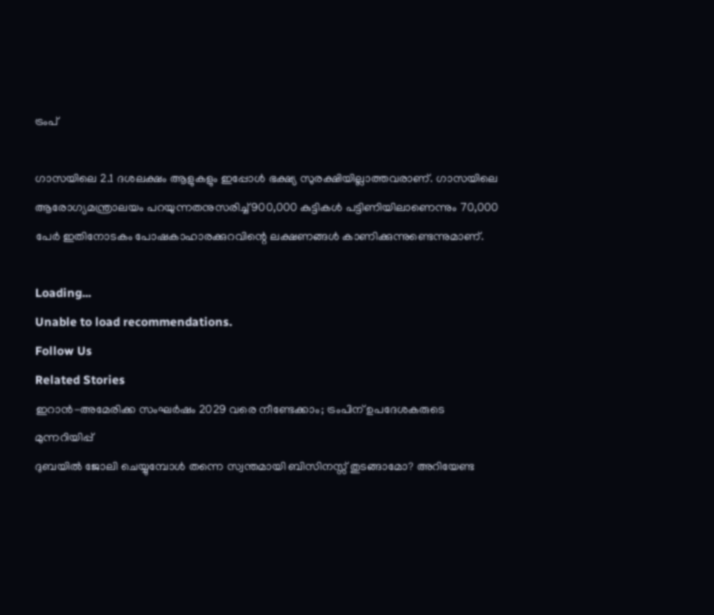ട്രംപ്

ഗാസയിലെ 2.1 ദശലക്ഷം ആളുകളും ഇപ്പോള്‍ ഭക്ഷ്യ സുരക്ഷിയില്ലാത്തവരാണ്. ഗാസയിലെ ആരോഗ്യമന്ത്രാലയം പറയുന്നതനുസരിച്ച് 900,000 കുട്ടികള്‍ പട്ടിണിയിലാണെന്നും 70,000 പേര്‍ ഇതിനോടകം പോഷകാഹാരക്കുറവിന്റെ ലക്ഷണങ്ങള്‍ കാണിക്കുന്നുണ്ടെന്നുമാണ്.

Loading...
Unable to load recommendations.
Follow Us
Related Stories
ഇറാൻ-അമേരിക്ക സംഘർഷം 2029 വരെ നീണ്ടേക്കാം; ട്രംപിന് ഉപദേശകരുടെ മുന്നറിയിപ്പ്
ദുബയിൽ ജോലി ചെയ്യുമ്പോൾ തന്നെ സ്വന്തമായി ബിസിനസ്സ് തുടങ്ങാമോ? അറിയേണ്ട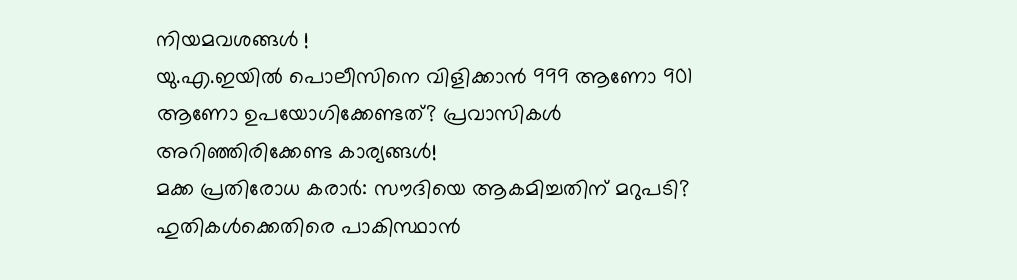നിയമവശങ്ങൾ !
യു.എ.ഇയിൽ പൊലീസിനെ വിളിക്കാൻ 999 ആണോ 901 ആണോ ഉപയോഗിക്കേണ്ടത്? പ്രവാസികൾ അറിഞ്ഞിരിക്കേണ്ട കാര്യങ്ങൾ!
മക്ക പ്രതിരോധ കരാർ: സൗദിയെ ആകമിച്ചതിന് മറുപടി? ഹുതികൾക്കെതിരെ പാകിസ്ഥാൻ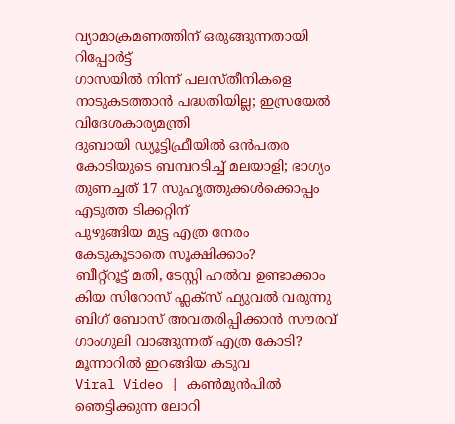വ്യാമാക്രമണത്തിന് ഒരുങ്ങുന്നതായി റിപ്പോർട്ട്
ഗാസയില്‍ നിന്ന് പലസ്തീനികളെ നാടുകടത്താന്‍ പദ്ധതിയില്ല; ഇസ്രയേല്‍ വിദേശകാര്യമന്ത്രി
ദുബായി ഡ്യൂട്ടിഫ്രീയിൽ ഒൻപതര കോടിയുടെ ബമ്പറടിച്ച് മലയാളി; ഭാഗ്യം തുണച്ചത് 17 സുഹൃത്തുക്കൾക്കൊപ്പം എടുത്ത ടിക്കറ്റിന്
പുഴുങ്ങിയ മുട്ട എത്ര നേരം കേടുകൂടാതെ സൂക്ഷിക്കാം?
ബീറ്റ്റൂട്ട് മതി, ടേസ്റ്റി ഹൽവ ഉണ്ടാക്കാം
കിയ സിറോസ് ഫ്ലക്സ് ഫ്യുവൽ വരുന്നു
ബിഗ് ബോസ് അവതരിപ്പിക്കാന്‍ സൗരവ്‌ ഗാംഗുലി വാങ്ങുന്നത് എത്ര കോടി?
മൂന്നാറിൽ ഇറങ്ങിയ കടുവ
Viral Video | കൺമുൻപിൽ ഞെട്ടിക്കുന്ന ലോറി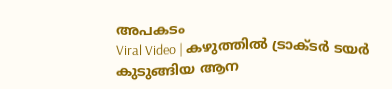അപകടം
Viral Video | കഴുത്തിൽ ട്രാക്ടർ ടയർ കുടുങ്ങിയ ആന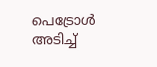പെട്രോൾ അടിച്ച്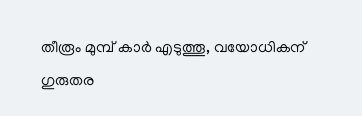തീരൂം മുമ്പ് കാർ എടുത്തൂ, വയോധികന് ഗുരുതര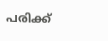പരിക്ക്